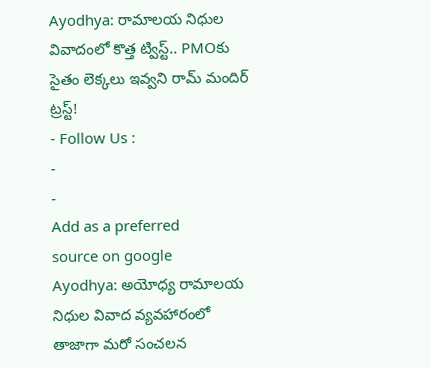Ayodhya: రామాలయ నిధుల వివాదంలో కొత్త ట్విస్ట్.. PMOకు సైతం లెక్కలు ఇవ్వని రామ్ మందిర్ ట్రస్ట్!
- Follow Us :
-
-
Add as a preferred
source on google
Ayodhya: అయోధ్య రామాలయ నిధుల వివాద వ్యవహారంలో తాజాగా మరో సంచలన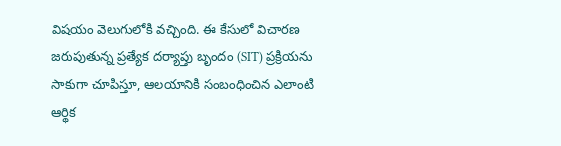విషయం వెలుగులోకి వచ్చింది. ఈ కేసులో విచారణ జరుపుతున్న ప్రత్యేక దర్యాప్తు బృందం (SIT) ప్రక్రియను సాకుగా చూపిస్తూ, ఆలయానికి సంబంధించిన ఎలాంటి ఆర్థిక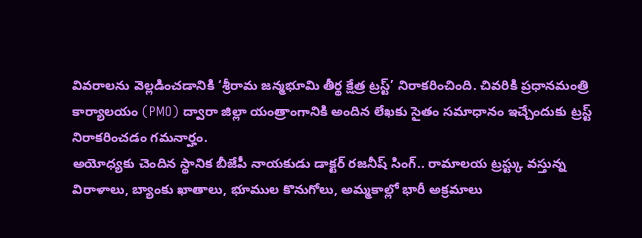వివరాలను వెల్లడించడానికి ‘శ్రీరామ జన్మభూమి తీర్థ క్షేత్ర ట్రస్ట్’ నిరాకరించింది. చివరికి ప్రధానమంత్రి కార్యాలయం (PMO) ద్వారా జిల్లా యంత్రాంగానికి అందిన లేఖకు సైతం సమాధానం ఇచ్చేందుకు ట్రస్ట్ నిరాకరించడం గమనార్హం.
అయోధ్యకు చెందిన స్థానిక బీజేపీ నాయకుడు డాక్టర్ రజనీష్ సింగ్.. రామాలయ ట్రస్ట్కు వస్తున్న విరాళాలు, బ్యాంకు ఖాతాలు, భూముల కొనుగోలు, అమ్మకాల్లో భారీ అక్రమాలు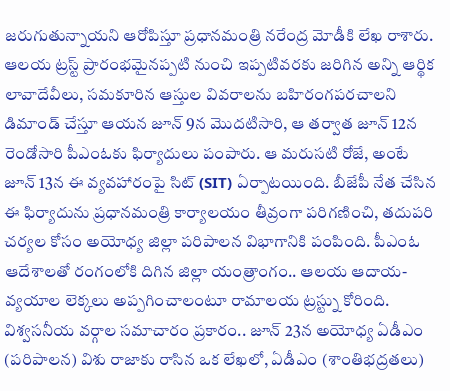జరుగుతున్నాయని ఆరోపిస్తూ ప్రధానమంత్రి నరేంద్ర మోడీకి లేఖ రాశారు. ఆలయ ట్రస్ట్ ప్రారంభమైనప్పటి నుంచి ఇప్పటివరకు జరిగిన అన్ని ఆర్థిక లావాదేవీలు, సమకూరిన ఆస్తుల వివరాలను బహిరంగపరచాలని డిమాండ్ చేస్తూ ఆయన జూన్ 9న మొదటిసారి, ఆ తర్వాత జూన్ 12న రెండోసారి పీఎంఓకు ఫిర్యాదులు పంపారు. ఆ మరుసటి రోజే, అంటే జూన్ 13న ఈ వ్యవహారంపై సిట్ (SIT) ఏర్పాటయింది. బీజేపీ నేత చేసిన ఈ ఫిర్యాదును ప్రధానమంత్రి కార్యాలయం తీవ్రంగా పరిగణించి, తదుపరి చర్యల కోసం అయోధ్య జిల్లా పరిపాలన విభాగానికి పంపింది. పీఎంఓ ఆదేశాలతో రంగంలోకి దిగిన జిల్లా యంత్రాంగం.. ఆలయ ఆదాయ-వ్యయాల లెక్కలు అప్పగించాలంటూ రామాలయ ట్రస్ట్ను కోరింది. విశ్వసనీయ వర్గాల సమాచారం ప్రకారం.. జూన్ 23న అయోధ్య ఏడీఎం (పరిపాలన) విశు రాజాకు రాసిన ఒక లేఖలో, ఏడీఎం (శాంతిభద్రతలు)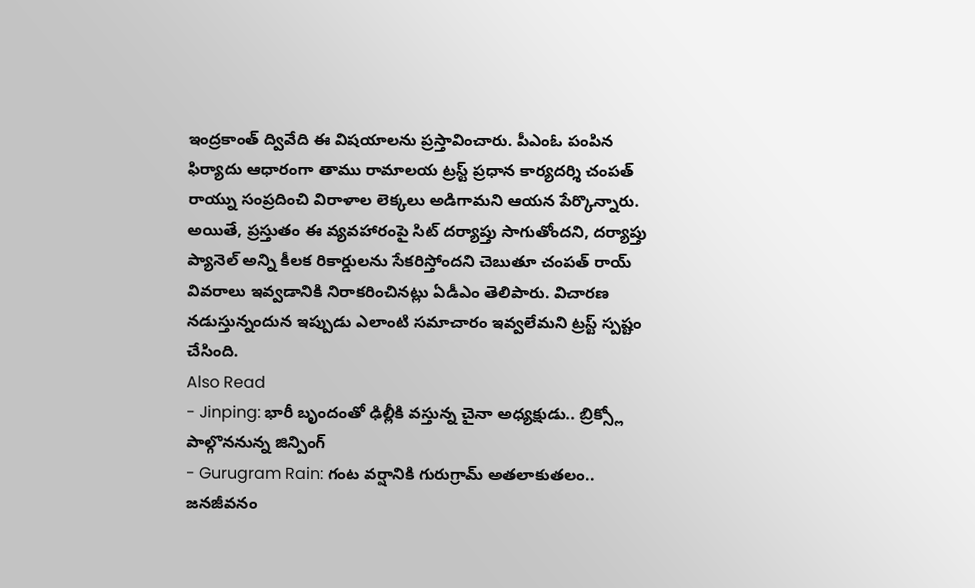ఇంద్రకాంత్ ద్వివేది ఈ విషయాలను ప్రస్తావించారు. పీఎంఓ పంపిన ఫిర్యాదు ఆధారంగా తాము రామాలయ ట్రస్ట్ ప్రధాన కార్యదర్శి చంపత్ రాయ్ను సంప్రదించి విరాళాల లెక్కలు అడిగామని ఆయన పేర్కొన్నారు. అయితే, ప్రస్తుతం ఈ వ్యవహారంపై సిట్ దర్యాప్తు సాగుతోందని, దర్యాప్తు ప్యానెల్ అన్ని కీలక రికార్డులను సేకరిస్తోందని చెబుతూ చంపత్ రాయ్ వివరాలు ఇవ్వడానికి నిరాకరించినట్లు ఏడీఎం తెలిపారు. విచారణ నడుస్తున్నందున ఇప్పుడు ఎలాంటి సమాచారం ఇవ్వలేమని ట్రస్ట్ స్పష్టం చేసింది.
Also Read
- Jinping: భారీ బృందంతో ఢిల్లీకి వస్తున్న చైనా అధ్యక్షుడు.. బ్రిక్స్లో పాల్గొననున్న జిన్పింగ్
- Gurugram Rain: గంట వర్షానికి గురుగ్రామ్ అతలాకుతలం.. జనజీవనం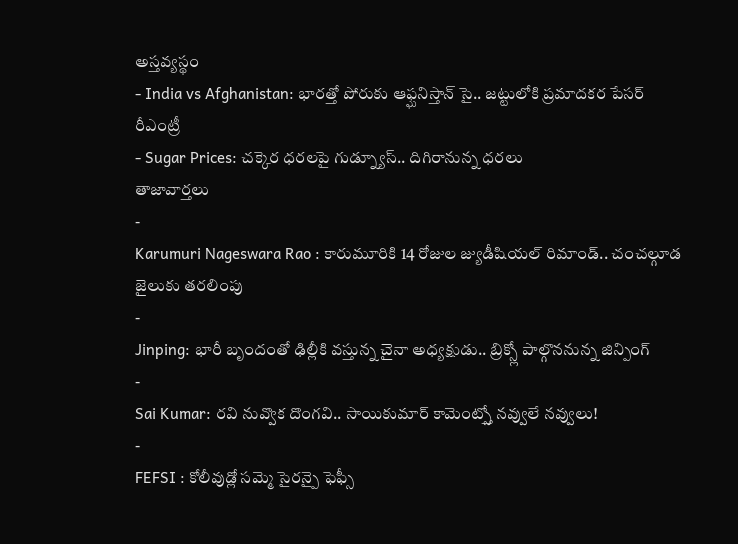అస్తవ్యస్థం
- India vs Afghanistan: భారత్తో పోరుకు ఆఫ్ఘనిస్తాన్ సై.. జట్టులోకి ప్రమాదకర పేసర్ రీఎంట్రీ
- Sugar Prices: చక్కెర ధరలపై గుడ్న్యూస్.. దిగిరానున్న ధరలు
తాజావార్తలు
-
Karumuri Nageswara Rao : కారుమూరికి 14 రోజుల జ్యుడీషియల్ రిమాండ్.. చంచల్గూడ జైలుకు తరలింపు
-
Jinping: భారీ బృందంతో ఢిల్లీకి వస్తున్న చైనా అధ్యక్షుడు.. బ్రిక్స్లో పాల్గొననున్న జిన్పింగ్
-
Sai Kumar: రవి నువ్వొక దొంగవి.. సాయికుమార్ కామెంట్స్తో నవ్వులే నవ్వులు!
-
FEFSI : కోలీవుడ్లో సమ్మె సైరన్పై ఫెఫ్సీ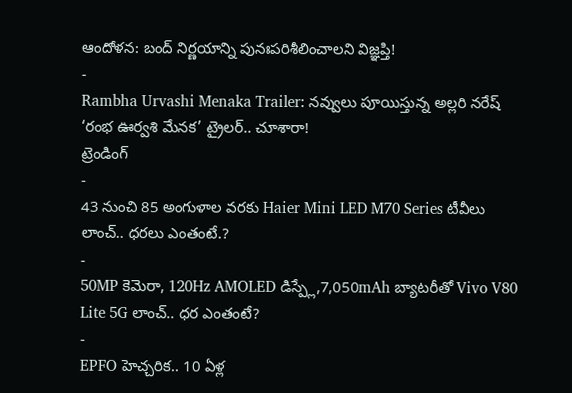ఆందోళన: బంద్ నిర్ణయాన్ని పునఃపరిశీలించాలని విజ్ఞప్తి!
-
Rambha Urvashi Menaka Trailer: నవ్వులు పూయిస్తున్న అల్లరి నరేష్ ‘రంభ ఊర్వశి మేనక’ ట్రైలర్.. చూశారా!
ట్రెండింగ్
-
43 నుంచి 85 అంగుళాల వరకు Haier Mini LED M70 Series టీవీలు లాంచ్.. ధరలు ఎంతంటే.?
-
50MP కెమెరా, 120Hz AMOLED డిస్ప్లే,7,050mAh బ్యాటరీతో Vivo V80 Lite 5G లాంచ్.. ధర ఎంతంటే?
-
EPFO హెచ్చరిక.. 10 ఏళ్ల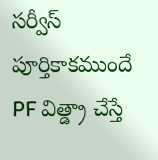సర్వీస్ పూర్తికాకముందే PF విత్డ్రా చేస్తే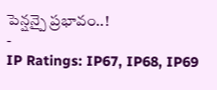పెన్షన్పై ప్రభావం..!
-
IP Ratings: IP67, IP68, IP69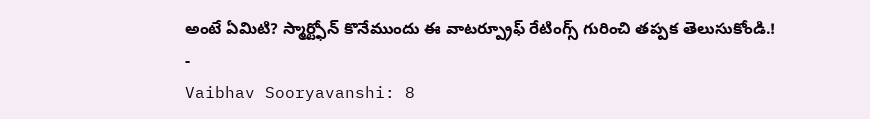అంటే ఏమిటి? స్మార్ట్ఫోన్ కొనేముందు ఈ వాటర్ప్రూఫ్ రేటింగ్స్ గురించి తప్పక తెలుసుకోండి.!
-
Vaibhav Sooryavanshi: 8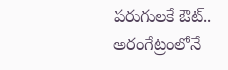పరుగులకే ఔట్.. అరంగేట్రంలోనే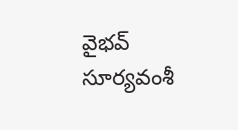వైభవ్ సూర్యవంశీ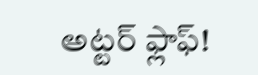అట్టర్ ఫ్లాఫ్!